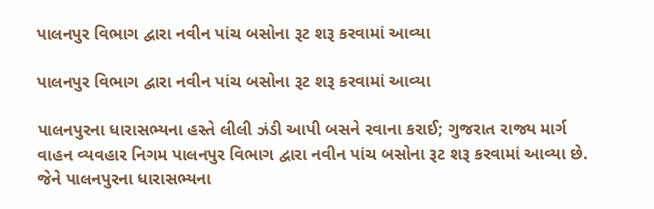પાલનપુર વિભાગ દ્વારા નવીન પાંચ બસોના રૂટ શરૂ કરવામાં આવ્યા

પાલનપુર વિભાગ દ્વારા નવીન પાંચ બસોના રૂટ શરૂ કરવામાં આવ્યા

પાલનપુરના ધારાસભ્યના હસ્તે લીલી ઝંડી આપી બસને રવાના કરાઈ; ગુજરાત રાજ્ય માર્ગ વાહન વ્યવહાર નિગમ પાલનપુર વિભાગ દ્વારા નવીન પાંચ બસોના રૂટ શરૂ કરવામાં આવ્યા છે. જેને પાલનપુરના ધારાસભ્યના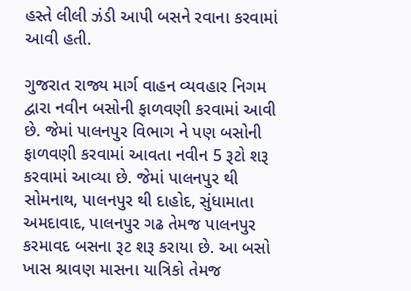હસ્તે લીલી ઝંડી આપી બસને રવાના કરવામાં આવી હતી.

ગુજરાત રાજ્ય માર્ગ વાહન વ્યવહાર નિગમ દ્વારા નવીન બસોની ફાળવણી કરવામાં આવી છે. જેમાં પાલનપુર વિભાગ ને પણ બસોની ફાળવણી કરવામાં આવતા નવીન 5 રૂટો શરૂ કરવામાં આવ્યા છે. જેમાં પાલનપુર થી સોમનાથ, પાલનપુર થી દાહોદ, સુંધામાતા અમદાવાદ, પાલનપુર ગઢ તેમજ પાલનપુર કરમાવદ બસના રૂટ શરૂ કરાયા છે. આ બસો ખાસ શ્રાવણ માસના યાત્રિકો તેમજ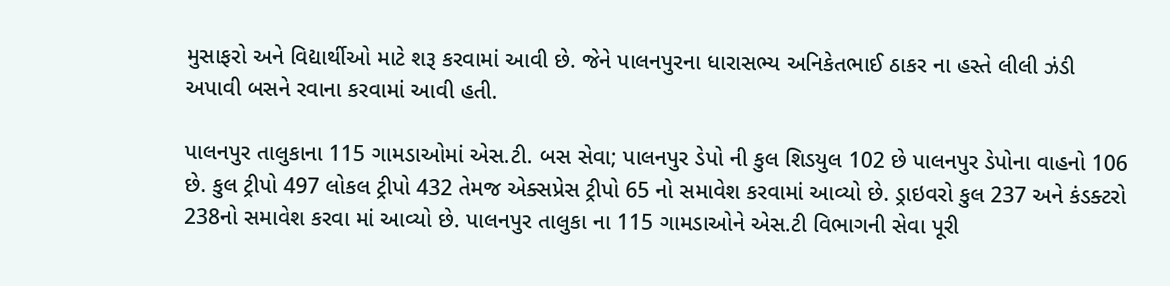મુસાફરો અને વિદ્યાર્થીઓ માટે શરૂ કરવામાં આવી છે. જેને પાલનપુરના ધારાસભ્ય અનિકેતભાઈ ઠાકર ના હસ્તે લીલી ઝંડી અપાવી બસને રવાના કરવામાં આવી હતી.

પાલનપુર તાલુકાના 115 ગામડાઓમાં એસ.ટી. બસ સેવા; પાલનપુર ડેપો ની કુલ શિડયુલ 102 છે પાલનપુર ડેપોના વાહનો 106 છે. કુલ ટ્રીપો 497 લોકલ ટ્રીપો 432 તેમજ એક્સપ્રેસ ટ્રીપો 65 નો સમાવેશ કરવામાં આવ્યો છે. ડ્રાઇવરો કુલ 237 અને કંડક્ટરો 238નો સમાવેશ કરવા માં આવ્યો છે. પાલનપુર તાલુકા ના 115 ગામડાઓને એસ.ટી વિભાગની સેવા પૂરી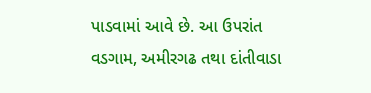પાડવામાં આવે છે. આ ઉપરાંત વડગામ, અમીરગઢ તથા દાંતીવાડા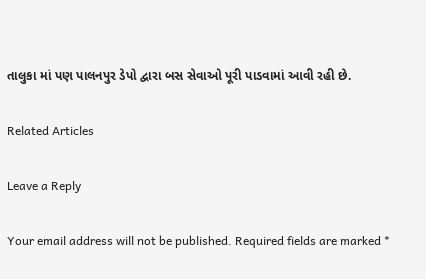તાલુકા માં પણ પાલનપુર ડેપો દ્વારા બસ સેવાઓ પૂરી પાડવામાં આવી રહી છે.

Related Articles

Leave a Reply

Your email address will not be published. Required fields are marked *